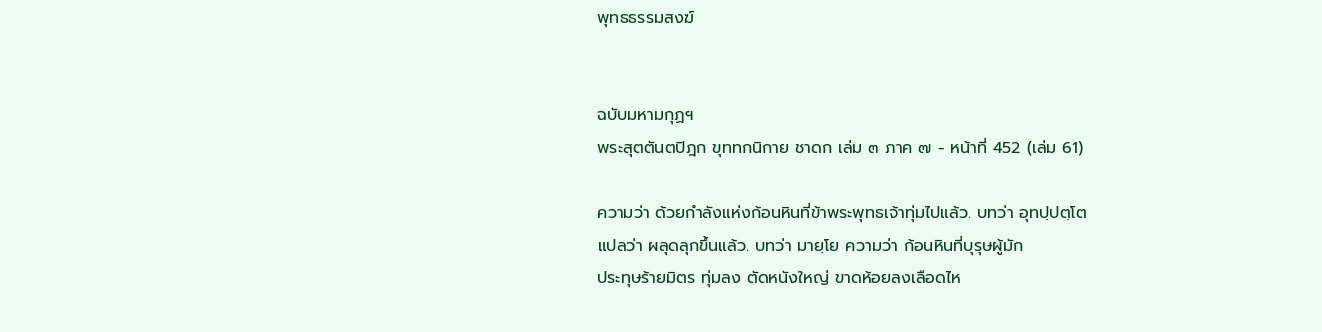พุทธธรรมสงฆ์


ฉบับมหามกุฏฯ
พระสุตตันตปิฎก ขุททกนิกาย ชาดก เล่ม ๓ ภาค ๗ - หน้าที่ 452 (เล่ม 61)

ความว่า ด้วยกำลังแห่งก้อนหินที่ข้าพระพุทธเจ้าทุ่มไปแล้ว. บทว่า อุทปฺปตฺโต
แปลว่า ผลุดลุกขึ้นแล้ว. บทว่า มายฺโย ความว่า ก้อนหินที่บุรุษผู้มัก
ประทุษร้ายมิตร ทุ่มลง ตัดหนังใหญ่ ขาดห้อยลงเลือดไห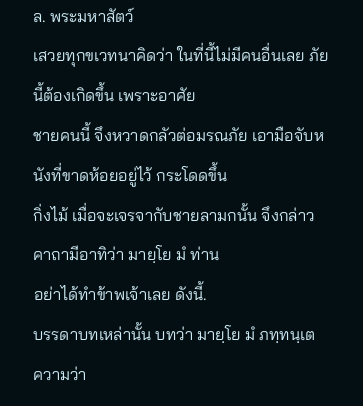ล. พระมหาสัตว์
เสวยทุกขเวทนาคิดว่า ในที่นี้ไม่มีคนอื่นเลย ภัยนี้ต้องเกิดขึ้น เพราะอาศัย
ชายคนนี้ จึงหวาดกลัวต่อมรณภัย เอามือจับหนังที่ขาดห้อยอยู่ไว้ กระโดดขึ้น
กิ่งไม้ เมื่อจะเจรจากับชายลามกนั้น จึงกล่าวคาถามีอาทิว่า มายฺโย มํ ท่าน
อย่าได้ทำข้าพเจ้าเลย ดังนี้.
บรรดาบทเหล่านั้น บทว่า มายฺโย มํ ภทฺทนฺเต ความว่า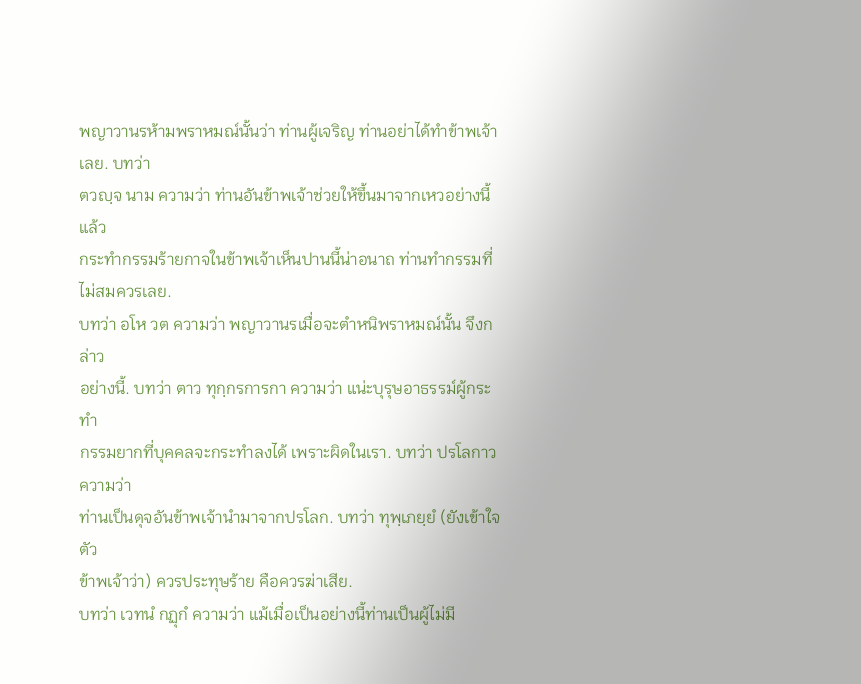พญาวานรห้ามพราหมณ์นั้นว่า ท่านผู้เจริญ ท่านอย่าได้ทำข้าพเจ้าเลย. บทว่า
ตวญฺจ นาม ความว่า ท่านอันข้าพเจ้าช่วยให้ขึ้นมาจากเหวอย่างนี้แล้ว
กระทำกรรมร้ายกาจในข้าพเจ้าเห็นปานนี้น่าอนาถ ท่านทำกรรมที่ไม่สมควรเลย.
บทว่า อโห วต ความว่า พญาวานรเมื่อจะตำหนิพราหมณ์นั้น จึงกล่าว
อย่างนี้. บทว่า ตาว ทุกฺกรการกา ความว่า แน่ะบุรุษอาธรรม์ผู้กระทำ
กรรมยากที่บุคคลจะกระทำลงได้ เพราะผิดในเรา. บทว่า ปรโลกาว ความว่า
ท่านเป็นดุจอันข้าพเจ้านำมาจากปรโลก. บทว่า ทุพฺเภยฺยํ (ยังเข้าใจตัว
ข้าพเจ้าว่า) ควรประทุษร้าย คือควรฆ่าเสีย.
บทว่า เวทนํ กฏุกํ ความว่า แม้เมื่อเป็นอย่างนี้ท่านเป็นผู้ไม่มี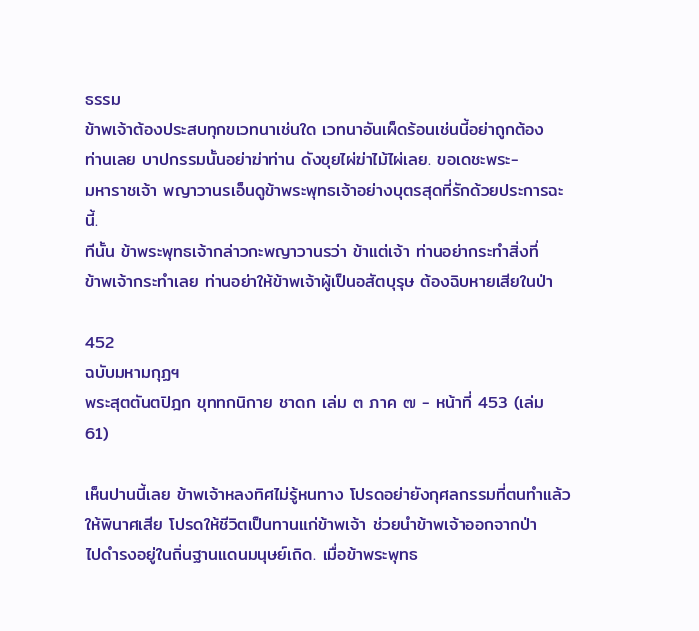ธรรม
ข้าพเจ้าต้องประสบทุกขเวทนาเช่นใด เวทนาอันเผ็ดร้อนเช่นนี้อย่าถูกต้อง
ท่านเลย บาปกรรมนั้นอย่าฆ่าท่าน ดังขุยไผ่ฆ่าไม้ไผ่เลย. ขอเดชะพระ-
มหาราชเจ้า พญาวานรเอ็นดูข้าพระพุทธเจ้าอย่างบุตรสุดที่รักด้วยประการฉะนี้.
ทีนั้น ข้าพระพุทธเจ้ากล่าวกะพญาวานรว่า ข้าแต่เจ้า ท่านอย่ากระทำสิ่งที่
ข้าพเจ้ากระทำเลย ท่านอย่าให้ข้าพเจ้าผู้เป็นอสัตบุรุษ ต้องฉิบหายเสียในป่า

452
ฉบับมหามกุฏฯ
พระสุตตันตปิฎก ขุททกนิกาย ชาดก เล่ม ๓ ภาค ๗ - หน้าที่ 453 (เล่ม 61)

เห็นปานนี้เลย ข้าพเจ้าหลงทิศไม่รู้หนทาง โปรดอย่ายังกุศลกรรมที่ตนทำแล้ว
ให้พินาศเสีย โปรดให้ชีวิตเป็นทานแก่ข้าพเจ้า ช่วยนำข้าพเจ้าออกจากป่า
ไปดำรงอยู่ในถิ่นฐานแดนมนุษย์เถิด. เมื่อข้าพระพุทธ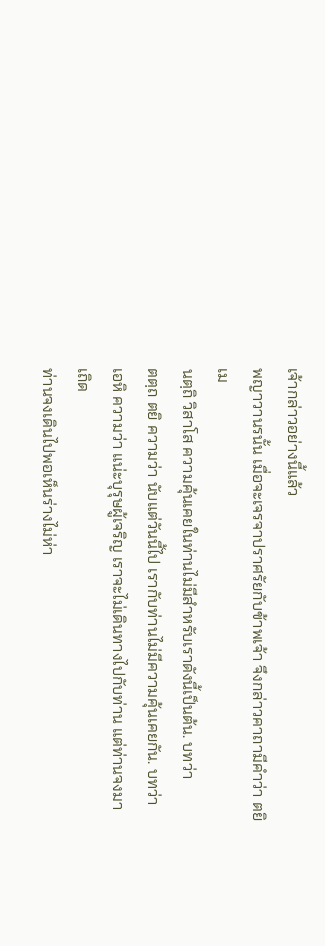เจ้ากล่าวอย่างนี้แล้ว
พญาวานรนั้น เมื่อจะเจรจาปราศรัยกับข้าพเจ้า จึงกล่าวคาถามีคำว่า ตยิ เม
นตฺถิ วิสาโส ความคุ้นเคยในท่านไม่มีสำหรับเราดังนี้เป็นต้น. บทว่า
ตตฺถ ตยิ ความว่า นับแต่วันนี้ไป เรากับท่านไม่มีความคุ้นเคยกัน. บทว่า
เอหิ ความว่า แน่ะบุรุษผู้เจริญ เราจะไม่เดินทางไปกับท่าน แต่ท่านจงมาเถิด
ท่านจงเดินไปพอเห็นร่างไม่ห่า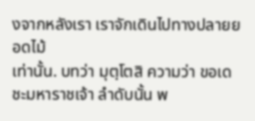งจากหลังเรา เราจักเดินไปทางปลายยอดไม้
เท่านั้น. บทว่า มุตฺโตสิ ความว่า ขอเดชะมหาราชเจ้า ลำดับนั้น พ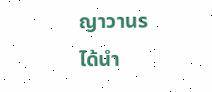ญาวานร
ได้นำ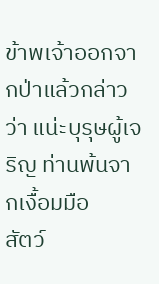ข้าพเจ้าออกจากป่าแล้วกล่าวว่า แน่ะบุรุษผู้เจริญ ท่านพ้นจากเงื้อมมือ
สัตว์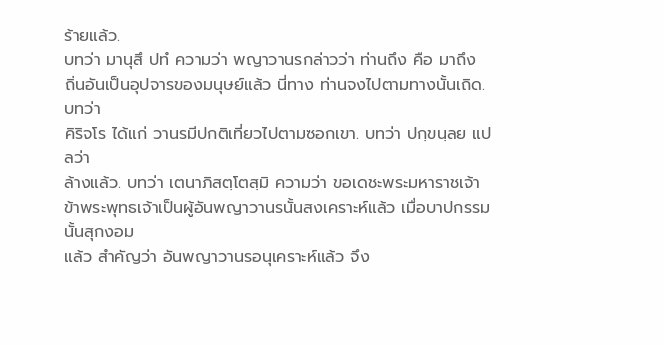ร้ายแล้ว.
บทว่า มานุสึ ปทํ ความว่า พญาวานรกล่าวว่า ท่านถึง คือ มาถึง
ถิ่นอันเป็นอุปจารของมนุษย์แล้ว นี่ทาง ท่านจงไปตามทางนั้นเถิด. บทว่า
คิริจโร ได้แก่ วานรมีปกติเที่ยวไปตามซอกเขา. บทว่า ปกฺขนฺลย แปลว่า
ล้างแล้ว. บทว่า เตนาภิสตฺโตสฺมิ ความว่า ขอเดชะพระมหาราชเจ้า
ข้าพระพุทธเจ้าเป็นผู้อันพญาวานรนั้นสงเคราะห์แล้ว เมื่อบาปกรรมนั้นสุกงอม
แล้ว สำคัญว่า อันพญาวานรอนุเคราะห์แล้ว จึง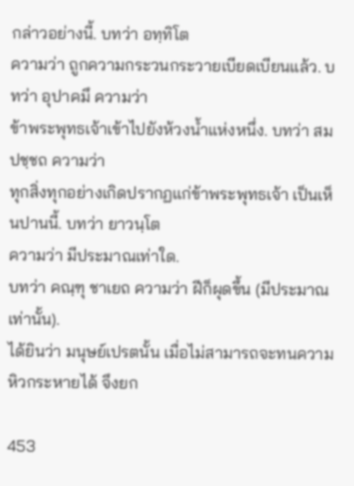กล่าวอย่างนี้. บทว่า อทฺทิโต
ความว่า ถูกความกระวนกระวายเบียดเบียนแล้ว. บทว่า อุปาคมึ ความว่า
ข้าพระพุทธเจ้าเข้าไปยังห้วงน้ำแห่งหนึ่ง. บทว่า สมปชฺชถ ความว่า
ทุกสิ่งทุกอย่างเกิดปรากฏแก่ข้าพระพุทธเจ้า เป็นเห็นปานนี้. บทว่า ยาวนฺโต
ความว่า มีประมาณเท่าใด.
บทว่า คณฺฑุ ชาเยถ ความว่า ฝีก็ผุดขึ้น (มีประมาณเท่านั้น).
ได้ยินว่า มนุษย์เปรตนั้น เมื่อไม่สามารถจะทนความหิวกระหายได้ จึงยก

453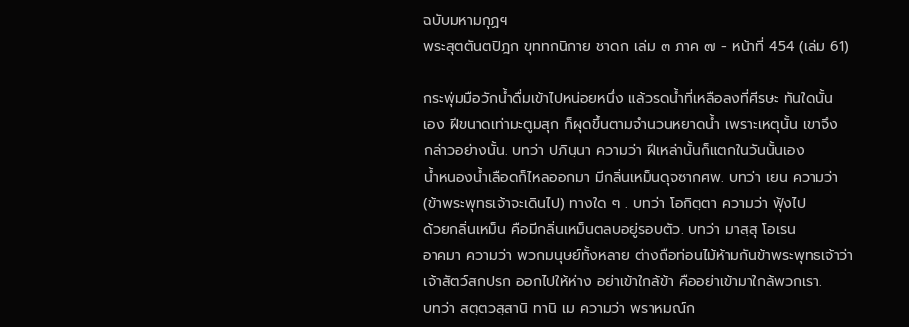ฉบับมหามกุฏฯ
พระสุตตันตปิฎก ขุททกนิกาย ชาดก เล่ม ๓ ภาค ๗ - หน้าที่ 454 (เล่ม 61)

กระพุ่มมือวักน้ำดื่มเข้าไปหน่อยหนึ่ง แล้วรดน้ำที่เหลือลงที่ศีรษะ ทันใดนั้น
เอง ฝีขนาดเท่ามะตูมสุก ก็ผุดขึ้นตามจำนวนหยาดน้ำ เพราะเหตุนั้น เขาจึง
กล่าวอย่างนั้น. บทว่า ปภินฺนา ความว่า ฝีเหล่านั้นก็แตกในวันนั้นเอง
น้ำหนองน้ำเลือดก็ไหลออกมา มีกลิ่นเหม็นดุจซากศพ. บทว่า เยน ความว่า
(ข้าพระพุทธเจ้าจะเดินไป) ทางใด ๆ . บทว่า โอกิตฺตา ความว่า ฟุ้งไป
ด้วยกลิ่นเหม็น คือมีกลิ่นเหม็นตลบอยู่รอบตัว. บทว่า มาสฺสุ โอเรน
อาคมา ความว่า พวกมนุษย์ทั้งหลาย ต่างถือท่อนไม้ห้ามกันข้าพระพุทธเจ้าว่า
เจ้าสัตว์สกปรก ออกไปให้ห่าง อย่าเข้าใกล้ข้า คืออย่าเข้ามาใกล้พวกเรา.
บทว่า สตฺตวสฺสานิ ทานิ เม ความว่า พราหมณ์ก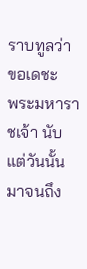ราบทูลว่า ขอเดชะ
พระมหาราชเจ้า นับแต่วันนั้นมาจนถึง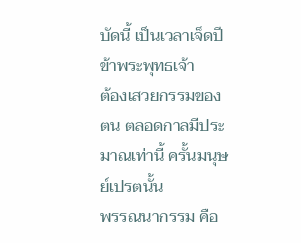บัดนี้ เป็นเวลาเจ็ดปี ข้าพระพุทธเจ้า
ต้องเสวยกรรมของตน ตลอดกาลมีประมาณเท่านี้ ครั้นมนุษย์เปรตนั้น
พรรณนากรรม คือ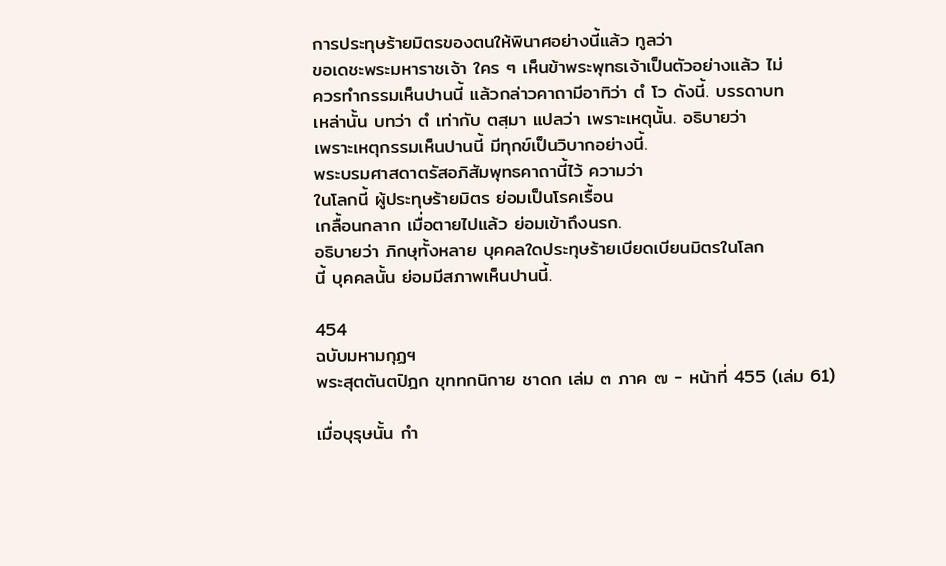การประทุษร้ายมิตรของตนให้พินาศอย่างนี้แล้ว ทูลว่า
ขอเดชะพระมหาราชเจ้า ใคร ๆ เห็นข้าพระพุทธเจ้าเป็นตัวอย่างแล้ว ไม่
ควรทำกรรมเห็นปานนี้ แล้วกล่าวคาถามีอาทิว่า ตํ โว ดังนี้. บรรดาบท
เหล่านั้น บทว่า ตํ เท่ากับ ตสฺมา แปลว่า เพราะเหตุนั้น. อธิบายว่า
เพราะเหตุกรรมเห็นปานนี้ มีทุกข์เป็นวิบากอย่างนี้.
พระบรมศาสดาตรัสอภิสัมพุทธคาถานี้ไว้ ความว่า
ในโลกนี้ ผู้ประทุษร้ายมิตร ย่อมเป็นโรคเรื้อน
เกลื้อนกลาก เมื่อตายไปแล้ว ย่อมเข้าถึงนรก.
อธิบายว่า ภิกษุทั้งหลาย บุคคลใดประทุษร้ายเบียดเบียนมิตรในโลก
นี้ บุคคลนั้น ย่อมมีสภาพเห็นปานนี้.

454
ฉบับมหามกุฏฯ
พระสุตตันตปิฎก ขุททกนิกาย ชาดก เล่ม ๓ ภาค ๗ - หน้าที่ 455 (เล่ม 61)

เมื่อบุรุษนั้น กำ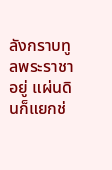ลังกราบทูลพระราชาอยู่ แผ่นดินก็แยกช่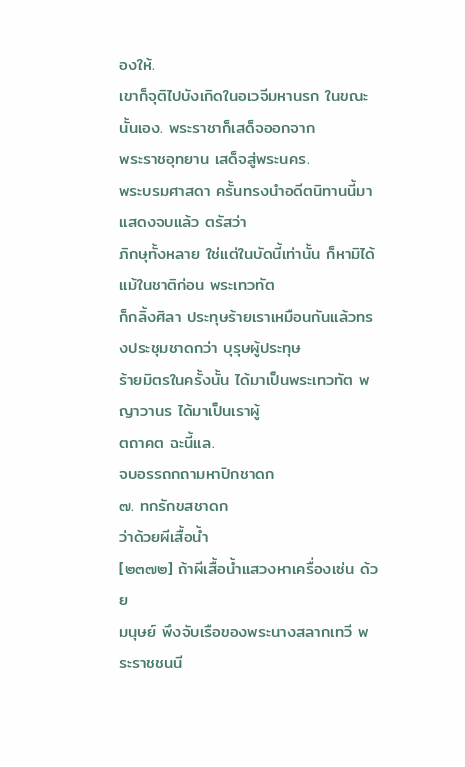องให้.
เขาก็จุติไปบังเกิดในอเวจีมหานรก ในขณะนั้นเอง. พระราชาก็เสด็จออกจาก
พระราชอุทยาน เสด็จสู่พระนคร.
พระบรมศาสดา ครั้นทรงนำอดีตนิทานนี้มาแสดงจบแล้ว ตรัสว่า
ภิกษุทั้งหลาย ใช่แต่ในบัดนี้เท่านั้น ก็หามิได้ แม้ในชาติก่อน พระเทวทัต
ก็กลิ้งศิลา ประทุษร้ายเราเหมือนกันแล้วทรงประชุมชาดกว่า บุรุษผู้ประทุษ
ร้ายมิตรในครั้งนั้น ได้มาเป็นพระเทวทัต พญาวานร ได้มาเป็นเราผู้
ตถาคต ฉะนี้แล.
จบอรรถกถามหาปิกชาดก
๗. ทกรักขสชาดก
ว่าด้วยผีเสื้อน้ำ
[๒๓๗๒] ถ้าผีเสื้อน้ำแสวงหาเครื่องเซ่น ด้วย
มนุษย์ พึงจับเรือของพระนางสลากเทวี พระราชชนนี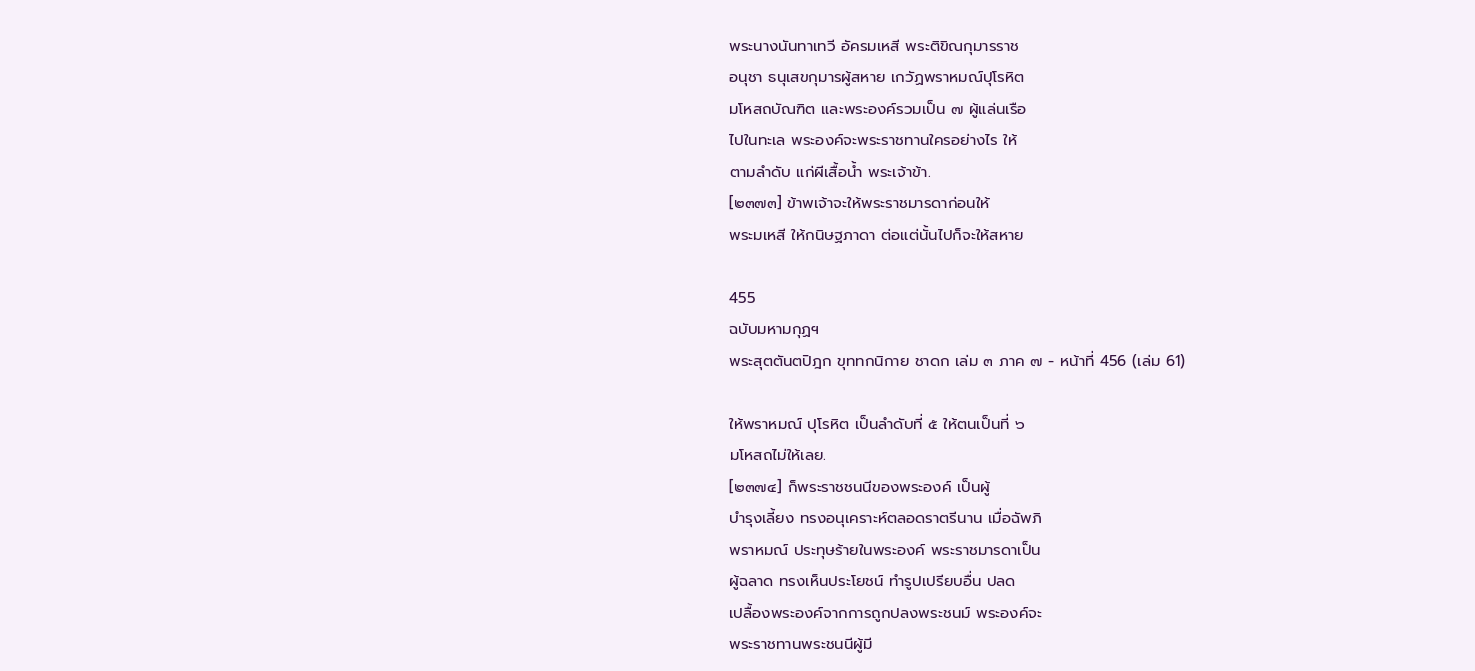พระนางนันทาเทวี อัครมเหสี พระติขิณกุมารราช
อนุชา ธนุเสขกุมารผู้สหาย เกวัฏพราหมณ์ปุโรหิต
มโหสถบัณฑิต และพระองค์รวมเป็น ๗ ผู้แล่นเรือ
ไปในทะเล พระองค์จะพระราชทานใครอย่างไร ให้
ตามลำดับ แก่ผีเสื้อน้ำ พระเจ้าข้า.
[๒๓๗๓] ข้าพเจ้าจะให้พระราชมารดาก่อนให้
พระมเหสี ให้กนิษฐภาดา ต่อแต่นั้นไปก็จะให้สหาย

455
ฉบับมหามกุฏฯ
พระสุตตันตปิฎก ขุททกนิกาย ชาดก เล่ม ๓ ภาค ๗ - หน้าที่ 456 (เล่ม 61)

ให้พราหมณ์ ปุโรหิต เป็นลำดับที่ ๕ ให้ตนเป็นที่ ๖
มโหสถไม่ให้เลย.
[๒๓๗๔] ก็พระราชชนนีของพระองค์ เป็นผู้
บำรุงเลี้ยง ทรงอนุเคราะห์ตลอดราตรีนาน เมื่อฉัพภิ
พราหมณ์ ประทุษร้ายในพระองค์ พระราชมารดาเป็น
ผู้ฉลาด ทรงเห็นประโยชน์ ทำรูปเปรียบอื่น ปลด
เปลื้องพระองค์จากการถูกปลงพระชนม์ พระองค์จะ
พระราชทานพระชนนีผู้มี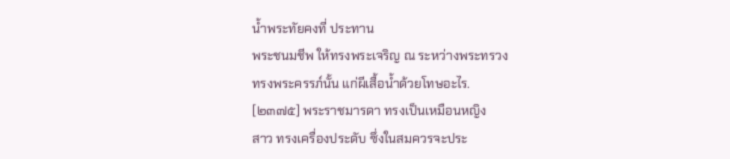น้ำพระทัยคงที่ ประทาน
พระชนมชีพ ให้ทรงพระเจริญ ณ ระหว่างพระทรวง
ทรงพระครรภ์นั้น แก่ผีเสื้อน้ำด้วยโทษอะไร.
[๒๓๗๕] พระราชมารดา ทรงเป็นเหมือนหญิง
สาว ทรงเครื่องประดับ ซึ่งในสมควรจะประ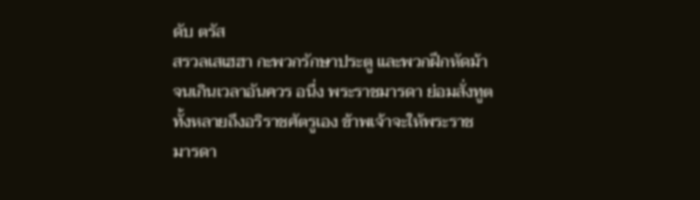ดับ ตรัส
สรวลเสเฮฮา กะพวกรักษาประตู และพวกฝึกหัดม้า
จนเกินเวลาอันควร อนึ่ง พระราชมารดา ย่อมสั่งทูต
ทั้งหลายถึงอริราชศัตรูเอง ข้าพเจ้าจะให้พระราช
มารดา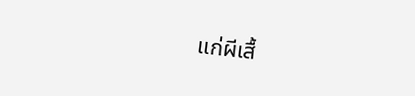แก่ผีเสื้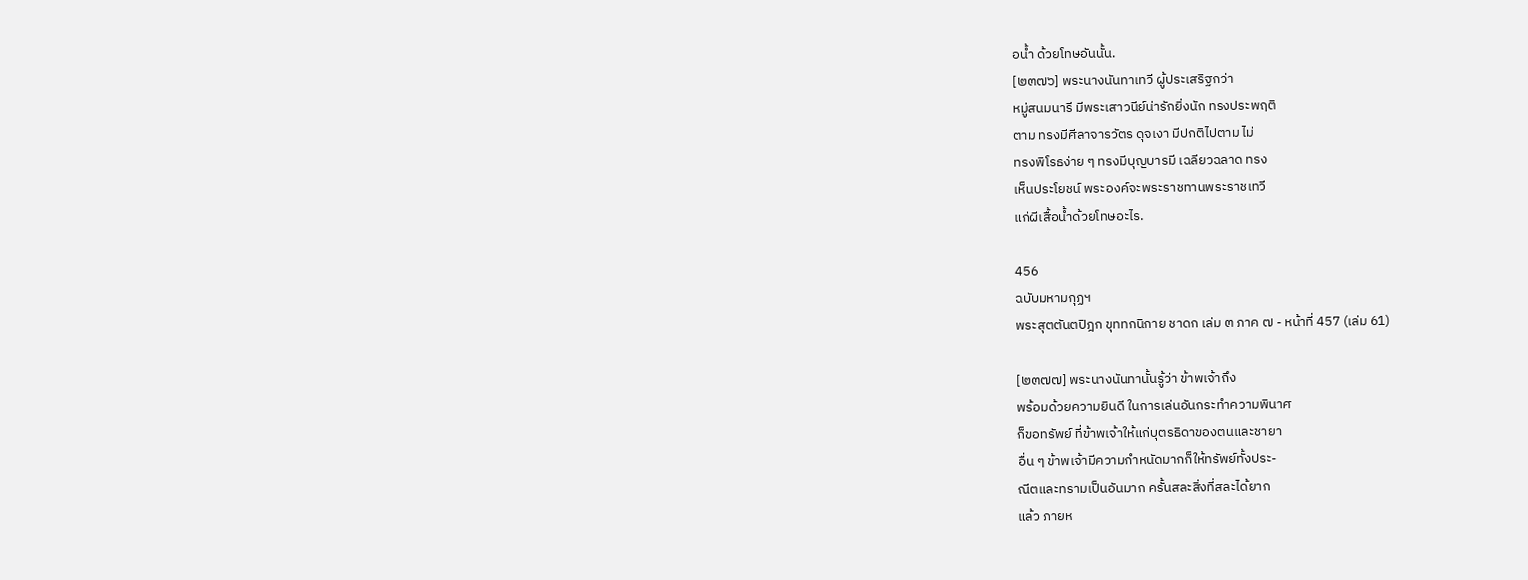อน้ำ ด้วยโทษอันนั้น.
[๒๓๗๖] พระนางนันทาเทวี ผู้ประเสริฐกว่า
หมู่สนมนารี มีพระเสาวนีย์น่ารักยิ่งนัก ทรงประพฤติ
ตาม ทรงมีศีลาจารวัตร ดุจเงา มีปกติไปตาม ไม่
ทรงพิโรธง่าย ๆ ทรงมีบุญบารมี เฉลียวฉลาด ทรง
เห็นประโยชน์ พระองค์จะพระราชทานพระราชเทวี
แก่ผีเสื้อน้ำด้วยโทษอะไร.

456
ฉบับมหามกุฏฯ
พระสุตตันตปิฎก ขุททกนิกาย ชาดก เล่ม ๓ ภาค ๗ - หน้าที่ 457 (เล่ม 61)

[๒๓๗๗] พระนางนันทานั้นรู้ว่า ข้าพเจ้าถึง
พร้อมด้วยความยินดี ในการเล่นอันกระทำความพินาศ
ก็ขอทรัพย์ ที่ข้าพเจ้าให้แก่บุตรธิดาของตนและชายา
อื่น ๆ ข้าพเจ้ามีความกำหนัดมากก็ให้ทรัพย์ทั้งประ-
ณีตและทรามเป็นอันมาก ครั้นสละสิ่งที่สละได้ยาก
แล้ว ภายห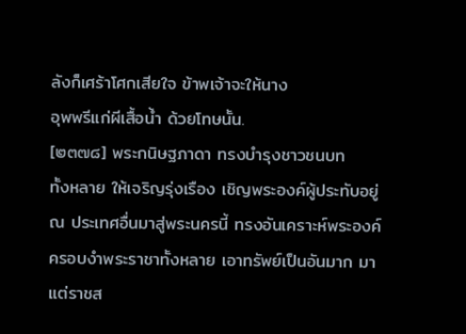ลังก็เศร้าโศกเสียใจ ข้าพเจ้าจะให้นาง
อุพพรีแก่ผีเสื้อน้ำ ด้วยโทษนั้น.
[๒๓๗๘] พระกนิษฐภาดา ทรงบำรุงชาวชนบท
ทั้งหลาย ให้เจริญรุ่งเรือง เชิญพระองค์ผู้ประทับอยู่
ณ ประเทศอื่นมาสู่พระนครนี้ ทรงอันเคราะห์พระองค์
ครอบงำพระราชาทั้งหลาย เอาทรัพย์เป็นอันมาก มา
แต่ราชส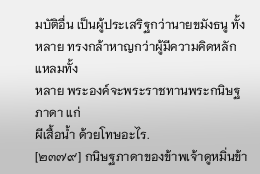มบัติอื่น เป็นผู้ประเสริฐกว่านายขมังธนู ทั้ง
หลาย ทรงกล้าหาญกว่าผู้มีความคิดหลักแหลมทั้ง
หลาย พระองค์จะพระราชทานพระกนิษฐภาดา แก่
ผีเสื้อน้ำ ด้วยโทษอะไร.
[๒๓๗๙] กนิษฐภาดาของข้าพเจ้าดูหมิ่นข้า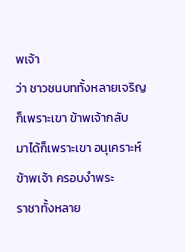พเจ้า
ว่า ชาวชนบททั้งหลายเจริญก็เพราะเขา ข้าพเจ้ากลับ
มาได้ก็เพราะเขา อนุเคราะห์ข้าพเจ้า ครอบงำพระ
ราชาทั้งหลาย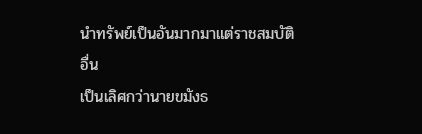นำทรัพย์เป็นอันมากมาแต่ราชสมบัติอื่น
เป็นเลิศกว่านายขมังธ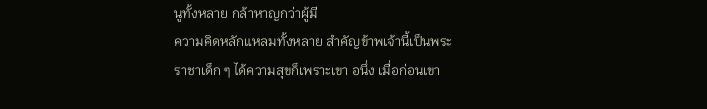นูทั้งหลาย กล้าหาญกว่าผู้มี
ความคิดหลักแหลมทั้งหลาย สำคัญข้าพเจ้านี้เป็นพระ
ราชาเด็ก ๆ ได้ความสุขก็เพราะเขา อนึ่ง เมื่อก่อนเขา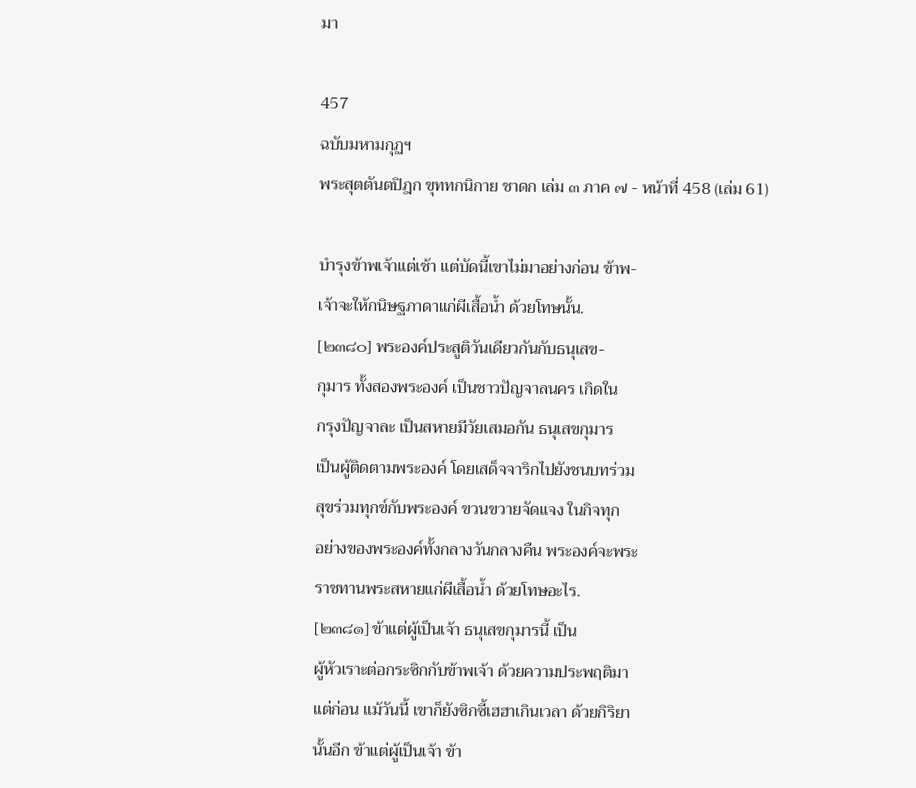มา

457
ฉบับมหามกุฏฯ
พระสุตตันตปิฎก ขุททกนิกาย ชาดก เล่ม ๓ ภาค ๗ - หน้าที่ 458 (เล่ม 61)

บำรุงข้าพเจ้าแต่เช้า แต่บัดนี้เขาไม่มาอย่างก่อน ข้าพ-
เจ้าจะให้กนิษฐภาดาแก่ผีเสื้อน้ำ ด้วยโทษนั้น.
[๒๓๘๐] พระองค์ประสูติวันเดียวกันกับธนุเสข-
กุมาร ทั้งสองพระองค์ เป็นชาวปัญจาลนคร เกิดใน
กรุงปัญจาละ เป็นสหายมีวัยเสมอกัน ธนุเสขกุมาร
เป็นผู้ติดตามพระองค์ โดยเสด็จจาริกไปยังชนบทร่วม
สุขร่วมทุกข์กับพระองค์ ขวนขวายจัดแจง ในกิจทุก
อย่างของพระองค์ทั้งกลางวันกลางคืน พระองค์จะพระ
ราชทานพระสหายแก่ผีเสื้อน้ำ ด้วยโทษอะไร.
[๒๓๘๑] ข้าแต่ผู้เป็นเจ้า ธนุเสขกุมารนี้ เป็น
ผู้หัวเราะต่อกระซิกกับข้าพเจ้า ด้วยความประพฤติมา
แต่ก่อน แม้วันนี้ เขาก็ยังซิกซี้เฮฮาเกินเวลา ด้วยกิริยา
นั้นอีก ข้าแต่ผู้เป็นเจ้า ข้า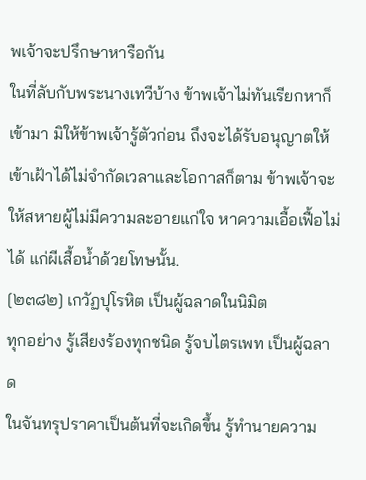พเจ้าจะปรึกษาหารือกัน
ในที่ลับกับพระนางเทวีบ้าง ข้าพเจ้าไม่ทันเรียกหาก็
เข้ามา มิให้ข้าพเจ้ารู้ตัวก่อน ถึงจะได้รับอนุญาตให้
เข้าเฝ้าได้ไม่จำกัดเวลาและโอกาสก็ตาม ข้าพเจ้าจะ
ให้สหายผู้ไม่มีความละอายแก่ใจ หาความเอื้อเฟื้อไม่
ได้ แก่ผีเสื้อน้ำด้วยโทษนั้น.
[๒๓๘๒] เกวัฏปุโรหิต เป็นผู้ฉลาดในนิมิต
ทุกอย่าง รู้เสียงร้องทุกชนิด รู้จบไตรเพท เป็นผู้ฉลาด
ในจันทรุปราคาเป็นต้นที่จะเกิดขึ้น รู้ทำนายความ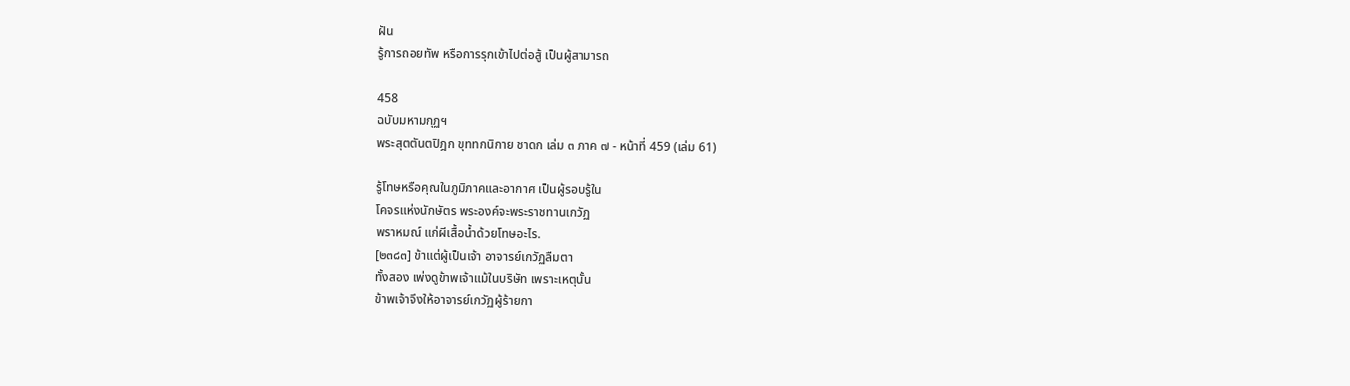ฝัน
รู้การถอยทัพ หรือการรุกเข้าไปต่อสู้ เป็นผู้สามารถ

458
ฉบับมหามกุฏฯ
พระสุตตันตปิฎก ขุททกนิกาย ชาดก เล่ม ๓ ภาค ๗ - หน้าที่ 459 (เล่ม 61)

รู้โทษหรือคุณในภูมิภาคและอากาศ เป็นผู้รอบรู้ใน
โคจรแห่งนักษัตร พระองค์จะพระราชทานเกวัฏ
พราหมณ์ แก่ผีเสื้อน้ำด้วยโทษอะไร.
[๒๓๘๓] ข้าแต่ผู้เป็นเจ้า อาจารย์เกวัฏลืมตา
ทั้งสอง เพ่งดูข้าพเจ้าแม้ในบริษัท เพราะเหตุนั้น
ข้าพเจ้าจึงให้อาจารย์เกวัฏผู้ร้ายกา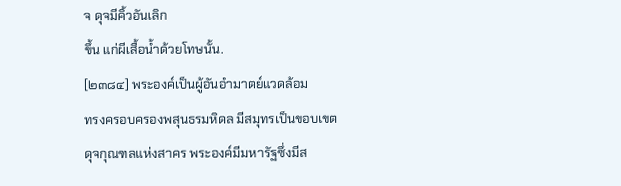จ ดุจมีคิ้วอันเลิก
ขึ้น แก่ผีเสื้อน้ำด้วยโทษนั้น.
[๒๓๘๔] พระองค์เป็นผู้อันอำมาตย์แวดล้อม
ทรงครอบครองพสุนธรมหิดล มีสมุทรเป็นขอบเขต
ดุจกุณฑลแห่งสาคร พระองค์มีมหารัฐซึ่งมีส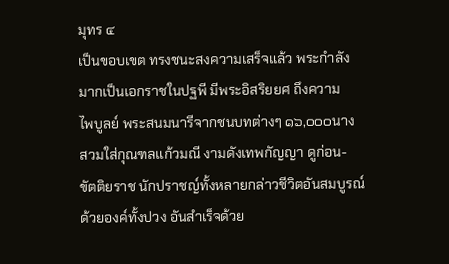มุทร ๔
เป็นขอบเขต ทรงชนะสงความเสร็จแล้ว พระกำลัง
มากเป็นเอกราชในปฐพี มีพระอิสริยยศ ถึงความ
ไพบูลย์ พระสนมนารีจากชนบทต่างๆ ๑๖,๐๐๐นาง
สวมใส่กุณฑลแก้วมณี งามดังเทพกัญญา ดูก่อน-
ขัตติยราช นักปราชญ์ทั้งหลายกล่าวชีวิตอันสมบูรณ์
ด้วยองค์ทั้งปวง อันสำเร็จด้วย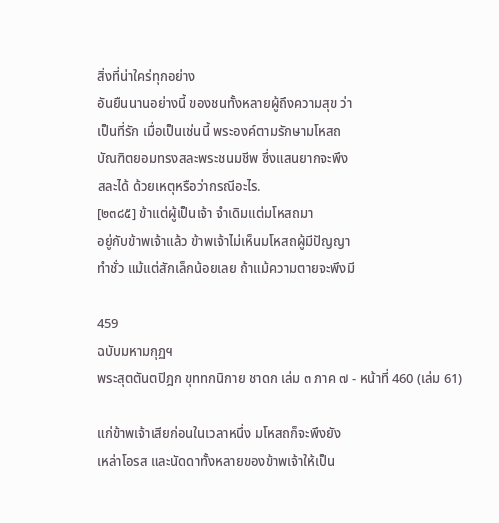สิ่งที่น่าใคร่ทุกอย่าง
อันยืนนานอย่างนี้ ของชนทั้งหลายผู้ถึงความสุข ว่า
เป็นที่รัก เมื่อเป็นเช่นนี้ พระองค์ตามรักษามโหสถ
บัณฑิตยอมทรงสละพระชนมชีพ ซึ่งแสนยากจะพึง
สละได้ ด้วยเหตุหรือว่ากรณีอะไร.
[๒๓๘๕] ข้าแต่ผู้เป็นเจ้า จำเดิมแต่มโหสถมา
อยู่กับข้าพเจ้าแล้ว ข้าพเจ้าไม่เห็นมโหสถผู้มีปัญญา
ทำชั่ว แม้แต่สักเล็กน้อยเลย ถ้าแม้ความตายจะพึงมี

459
ฉบับมหามกุฏฯ
พระสุตตันตปิฎก ขุททกนิกาย ชาดก เล่ม ๓ ภาค ๗ - หน้าที่ 460 (เล่ม 61)

แก่ข้าพเจ้าเสียก่อนในเวลาหนึ่ง มโหสถก็จะพึงยัง
เหล่าโอรส และนัดดาทั้งหลายของข้าพเจ้าให้เป็น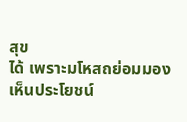สุข
ได้ เพราะมโหสถย่อมมองเห็นประโยชน์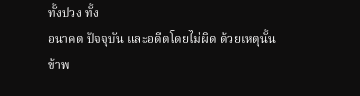ทั้งปวง ทั้ง
อนาคต ปัจจุบัน และอดีตโดยไม่ผิด ด้วยเหตุนั้น
ข้าพ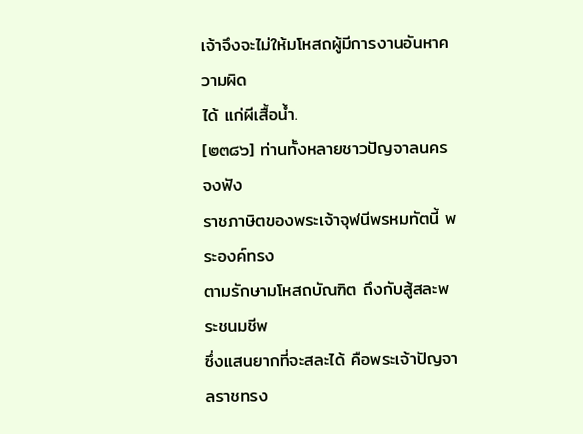เจ้าจึงจะไม่ให้มโหสถผู้มีการงานอันหาความผิด
ได้ แก่ผีเสื้อน้ำ.
[๒๓๘๖] ท่านทั้งหลายชาวปัญจาลนคร จงฟัง
ราชภาษิตของพระเจ้าจุฬนีพรหมทัตนี้ พระองค์ทรง
ตามรักษามโหสถบัณฑิต ถึงกับสู้สละพระชนมชีพ
ซึ่งแสนยากที่จะสละได้ คือพระเจ้าปัญจาลราชทรง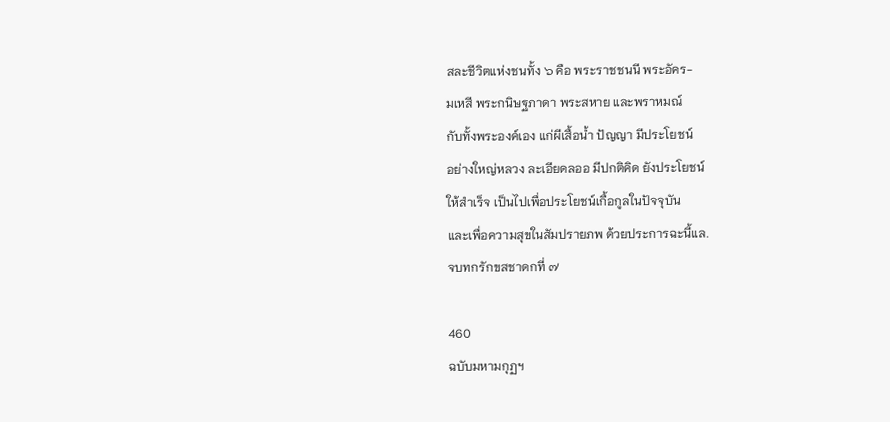สละชีวิตแห่งชนทั้ง ๖ คือ พระราชชนนี พระอัคร-
มเหสี พระกนิษฐภาดา พระสหาย และพราหมณ์
กับทั้งพระองค์เอง แก่ผีเสื้อน้ำ ปัญญา มีประโยชน์
อย่างใหญ่หลวง ละเอียดลออ มีปกติคิด ยังประโยชน์
ให้สำเร็จ เป็นไปเพื่อประโยชน์เกื้อกูลในปัจจุบัน
และเพื่อความสุขในสัมปรายภพ ด้วยประการฉะนี้แล.
จบทกรักขสชาดกที่ ๗

460
ฉบับมหามกุฏฯ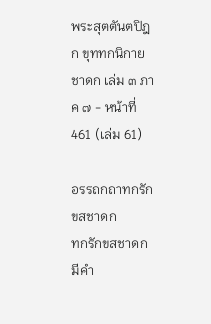พระสุตตันตปิฎก ขุททกนิกาย ชาดก เล่ม ๓ ภาค ๗ - หน้าที่ 461 (เล่ม 61)

อรรถกถาทกรักขสชาดก
ทกรักขสชาดก มีคำ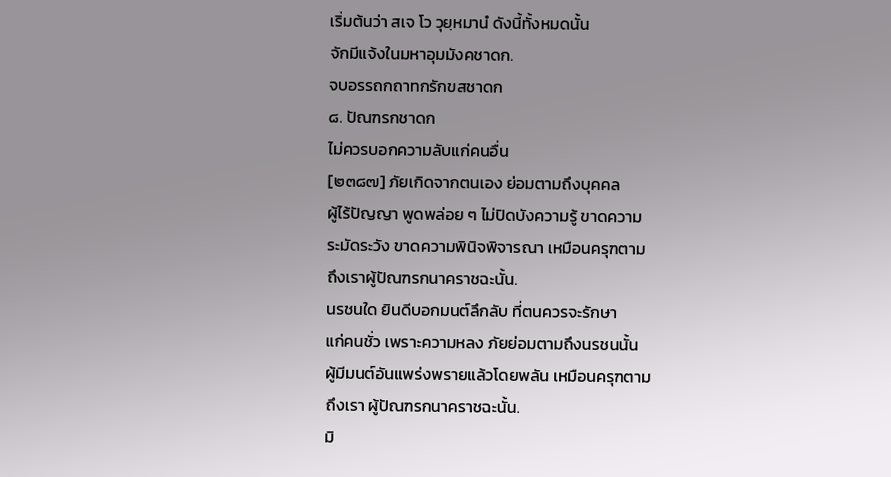เริ่มต้นว่า สเจ โว วุยฺหมานํ ดังนี้ทั้งหมดนั้น
จักมีแจ้งในมหาอุมมังคชาดก.
จบอรรถกถาทกรักขสชาดก
๘. ปัณฑรกชาดก
ไม่ควรบอกความลับแก่คนอื่น
[๒๓๘๗] ภัยเกิดจากตนเอง ย่อมตามถึงบุคคล
ผู้ไร้ปัญญา พูดพล่อย ๆ ไม่ปิดบังความรู้ ขาดความ
ระมัดระวัง ขาดความพินิจพิจารณา เหมือนครุฑตาม
ถึงเราผู้ปัณฑรกนาคราชฉะนั้น.
นรชนใด ยินดีบอกมนต์ลึกลับ ที่ตนควรจะรักษา
แก่คนชั่ว เพราะความหลง ภัยย่อมตามถึงนรชนนั้น
ผู้มีมนต์อันแพร่งพรายแล้วโดยพลัน เหมือนครุฑตาม
ถึงเรา ผู้ปัณฑรกนาคราชฉะนั้น.
มิ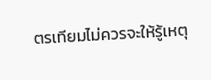ตรเทียมไม่ควรจะให้รู้เหตุ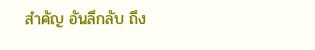สำคัญ อันลึกลับ ถึง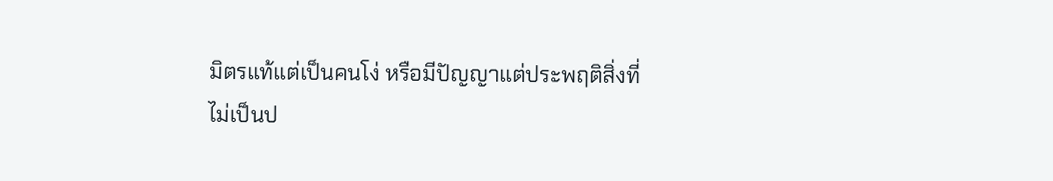มิตรแท้แต่เป็นคนโง่ หรือมีปัญญาแต่ประพฤติสิ่งที่
ไม่เป็นป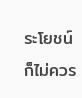ระโยชน์ ก็ไม่ควร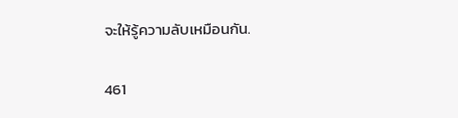จะให้รู้ความลับเหมือนกัน.

461